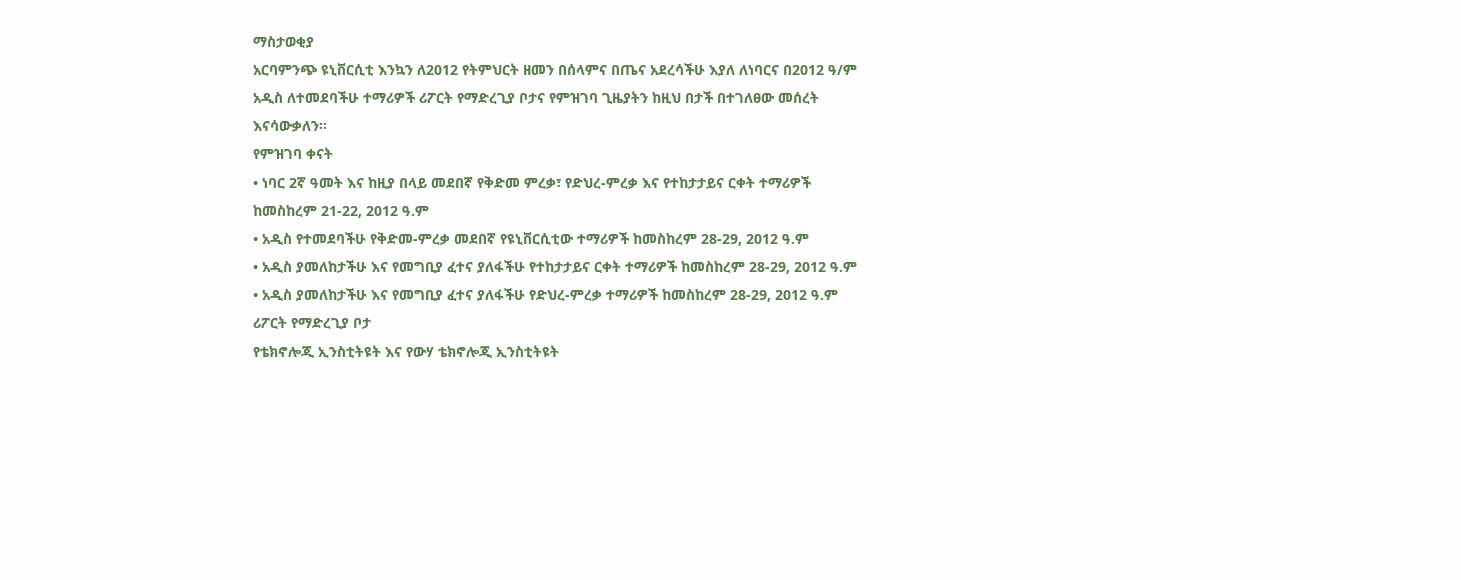ማስታወቂያ
አርባምንጭ ዩኒቨርሲቲ እንኳን ለ2012 የትምህርት ዘመን በሰላምና በጤና አደረሳችሁ እያለ ለነባርና በ2012 ዓ/ም አዲስ ለተመደባችሁ ተማሪዎች ሪፖርት የማድረጊያ ቦታና የምዝገባ ጊዜያትን ከዚህ በታች በተገለፀው መሰረት እናሳውቃለን፡፡
የምዝገባ ቀናት
• ነባር 2ኛ ዓመት እና ከዚያ በላይ መደበኛ የቅድመ ምረቃ፣ የድህረ-ምረቃ እና የተከታታይና ርቀት ተማሪዎች ከመስከረም 21-22, 2012 ዓ.ም
• አዲስ የተመደባችሁ የቅድመ-ምረቃ መደበኛ የዩኒቨርሲቲው ተማሪዎች ከመስከረም 28-29, 2012 ዓ.ም
• አዲስ ያመለከታችሁ እና የመግቢያ ፈተና ያለፋችሁ የተከታታይና ርቀት ተማሪዎች ከመስከረም 28-29, 2012 ዓ.ም
• አዲስ ያመለከታችሁ እና የመግቢያ ፈተና ያለፋችሁ የድህረ-ምረቃ ተማሪዎች ከመስከረም 28-29, 2012 ዓ.ም
ሪፖርት የማድረጊያ ቦታ
የቴክኖሎጂ ኢንስቲትዩት እና የውሃ ቴክኖሎጂ ኢንስቲትዩት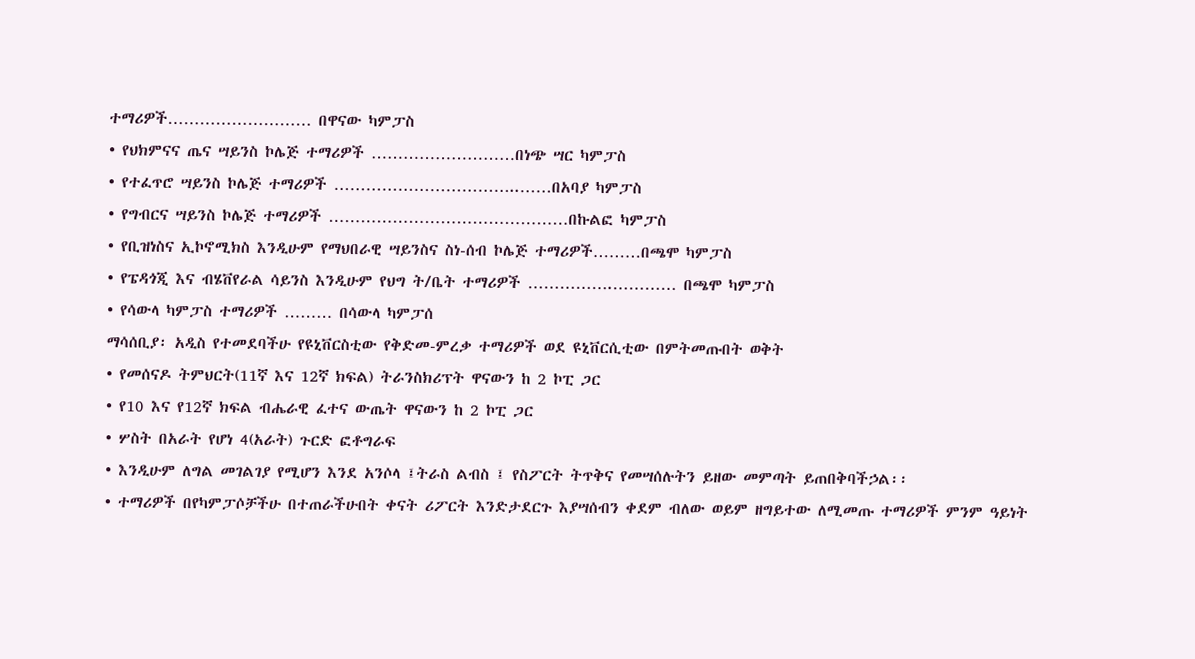ተማሪዎች……………………… በዋናው ካምፓስ
• የህክምናና ጤና ሣይንስ ኮሌጅ ተማሪዎች ………………………በነጭ ሣር ካምፓስ
• የተፈጥሮ ሣይንስ ኮሌጅ ተማሪዎች ……………………………..……በአባያ ካምፓስ
• የግብርና ሣይንስ ኮሌጅ ተማሪዎች ………………………………………በኩልፎ ካምፓስ
• የቢዝነስና ኢኮኖሚክስ እንዲሁም የማህበራዊ ሣይንስና ስነ-ሰብ ኮሌጅ ተማሪዎች………በጫሞ ካምፓስ
• የፔዳጎጂ እና ብሄቨየራል ሳይንስ እንዲሁም የህግ ት/ቤት ተማሪዎች …………….………… በጫሞ ካምፓስ
• የሳውላ ካምፓስ ተማሪዎች ……… በሳውላ ካምፓሰ
ማሳሰቢያ፡ አዲስ የተመደባችሁ የዩኒቨርስቲው የቅድመ-ምረቃ ተማሪዎች ወደ ዩኒቨርሲቲው በምትመጡበት ወቅት
• የመሰናዶ ትምህርት(11ኛ እና 12ኛ ክፍል) ትራንስክሪፕት ዋናውን ከ 2 ኮፒ ጋር
• የ10 እና የ12ኛ ክፍል ብሔራዊ ፈተና ውጤት ዋናውን ከ 2 ኮፒ ጋር
• ሦስት በአራት የሆነ 4(አራት) ጉርድ ፎቶግራፍ
• እንዲሁም ለግል መገልገያ የሚሆን እንደ አንሶላ ፤ትራስ ልብስ ፤ የስፖርት ትጥቅና የመሣሰሉትን ይዘው መምጣት ይጠበቅባችኃል፡፡
• ተማሪዎች በየካምፓሶቻችሁ በተጠራችሁበት ቀናት ሪፖርት እንድታደርጉ እያሣሰብን ቀደም ብለው ወይም ዘግይተው ለሚመጡ ተማሪዎች ምንም ዓይነት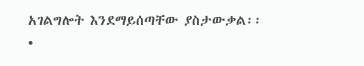አገልግሎት እንደማይሰጣቸው ያስታውቃል፡፡
•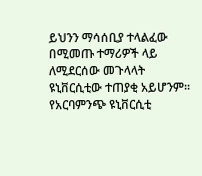ይህንን ማሳሰቢያ ተላልፈው በሚመጡ ተማሪዎች ላይ ለሚደርሰው መጉላላት ዩኒቨርሲቲው ተጠያቂ አይሆንም፡፡
የአርባምንጭ ዩኒቨርሲቲ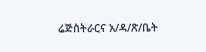ሬጅስትራርና አ/ዳ/ጽ/ቤት